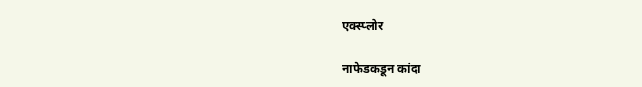एक्स्प्लोर

नाफेडकडून कांदा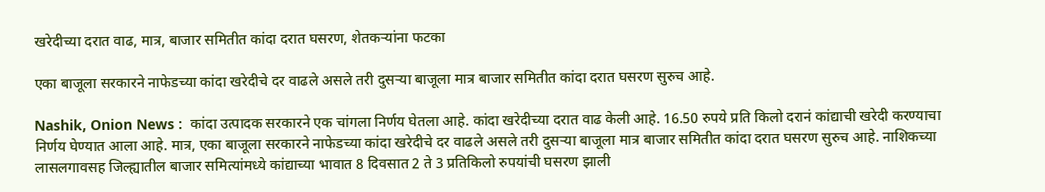खरेदीच्या दरात वाढ, मात्र, बाजार समितीत कांदा दरात घसरण, शेतकऱ्यांना फटका

एका बाजूला सरकारने नाफेडच्या कांदा खरेदीचे दर वाढले असले तरी दुसऱ्या बाजूला मात्र बाजार समितीत कांदा दरात घसरण सुरुच आहे.

Nashik, Onion News :  कांदा उत्पादक सरकारने एक चांगला निर्णय घेतला आहे. कांदा खरेदीच्या दरात वाढ केली आहे. 16.50 रुपये प्रति किलो दरानं कांद्याची खरेदी करण्याचा निर्णय घेण्यात आला आहे. मात्र, एका बाजूला सरकारने नाफेडच्या कांदा खरेदीचे दर वाढले असले तरी दुसऱ्या बाजूला मात्र बाजार समितीत कांदा दरात घसरण सुरुच आहे. नाशिकच्या लासलगावसह जिल्ह्यातील बाजार समित्यांमध्ये कांद्याच्या भावात 8 दिवसात 2 ते 3 प्रतिकिलो रुपयांची घसरण झाली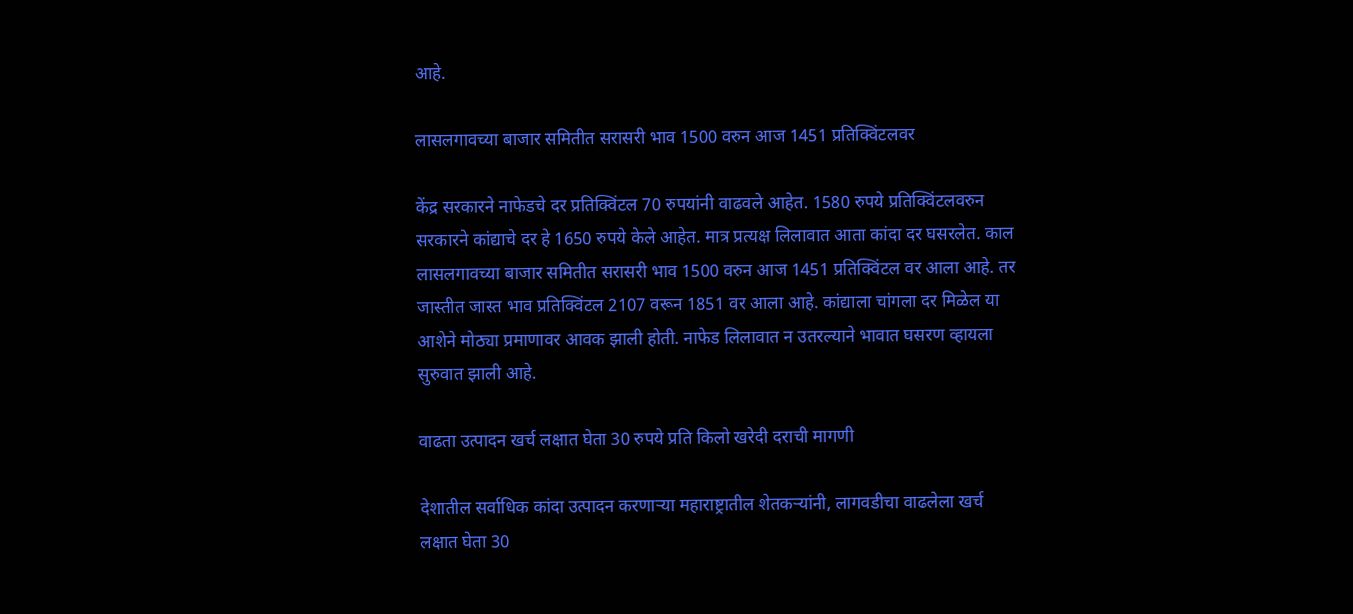आहे.

लासलगावच्या बाजार समितीत सरासरी भाव 1500 वरुन आज 1451 प्रतिक्विंटलवर

केंद्र सरकारने नाफेडचे दर प्रतिक्विंटल 70 रुपयांनी वाढवले आहेत. 1580 रुपये प्रतिक्विंटलवरुन सरकारने कांद्याचे दर हे 1650 रुपये केले आहेत. मात्र प्रत्यक्ष लिलावात आता कांदा दर घसरलेत. काल लासलगावच्या बाजार समितीत सरासरी भाव 1500 वरुन आज 1451 प्रतिक्विंटल वर आला आहे. तर जास्तीत जास्त भाव प्रतिक्विंटल 2107 वरून 1851 वर आला आहे. कांद्याला चांगला दर मिळेल या आशेने मोठ्या प्रमाणावर आवक झाली होती. नाफेड लिलावात न उतरल्याने भावात घसरण व्हायला सुरुवात झाली आहे.

वाढता उत्पादन खर्च लक्षात घेता 30 रुपये प्रति किलो खरेदी दराची मागणी

देशातील सर्वाधिक कांदा उत्पादन करणाऱ्या महाराष्ट्रातील शेतकऱ्यांनी, लागवडीचा वाढलेला खर्च लक्षात घेता 30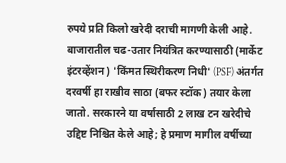रुपये प्रति किलो खरेदी दराची मागणी केली आहे. बाजारातील चढ-उतार नियंत्रित करण्यासाठी (मार्केट इंटरव्हेंशन) 'किंमत स्थिरीकरण निधी' (PSF) अंतर्गत दरवर्षी हा राखीव साठा (बफर स्टॉक) तयार केला जातो. सरकारने या वर्षासाठी 2 लाख टन खरेदीचे उद्दिष्ट निश्चित केले आहे; हे प्रमाण मागील वर्षीच्या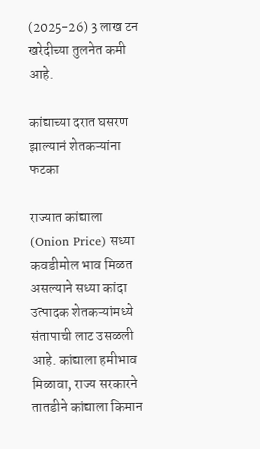(2025-26) 3 लाख टन खरेदीच्या तुलनेत कमी आहे.

कांद्याच्या दरात घसरण झाल्यानं शेतकऱ्यांना फटका

राज्यात कांद्याला  (Onion Price) सध्या कवडीमोल भाव मिळत असल्याने सध्या कांदा उत्पादक शेतकऱ्यांमध्ये संतापाची लाट उसळली आहे. कांद्याला हमीभाव मिळावा, राज्य सरकारने तातडीने कांद्याला किमान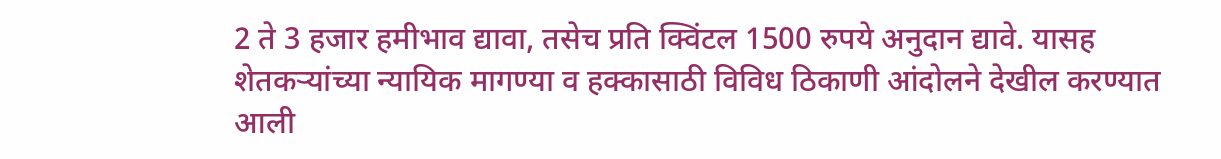2 ते 3 हजार हमीभाव द्यावा, तसेच प्रति क्विंटल 1500 रुपये अनुदान द्यावे. यासह शेतकऱ्यांच्या न्यायिक मागण्या व हक्कासाठी विविध ठिकाणी आंदोलने देखील करण्यात आली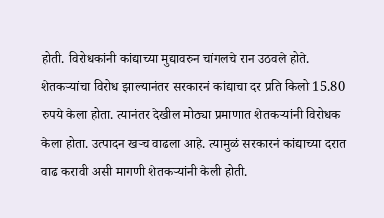होती. विरोधकांनी कांद्याच्या मुद्यावरुन चांगलचे रान उठवले होते. शेतकऱ्यांचा विरोध झाल्यानंतर सरकारनं कांद्याचा दर प्रति किलो 15.80  रुपये केला होता. त्यानंतर देखील मोठ्या प्रमाणात शेतकऱ्यांनी विरोधक केला होता. उत्पादन खऱ्च वाढला आहे. त्यामुळं सरकारनं कांद्याच्या दरात वाढ करावी असी मागणी शेतकऱ्यांनी केली होती.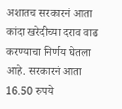अशातच सरकारनं आता कांदा खरेदीच्या दराव वाढ करण्याचा निर्णय घेतला आहे. सरकारनं आता 16.50 रुपये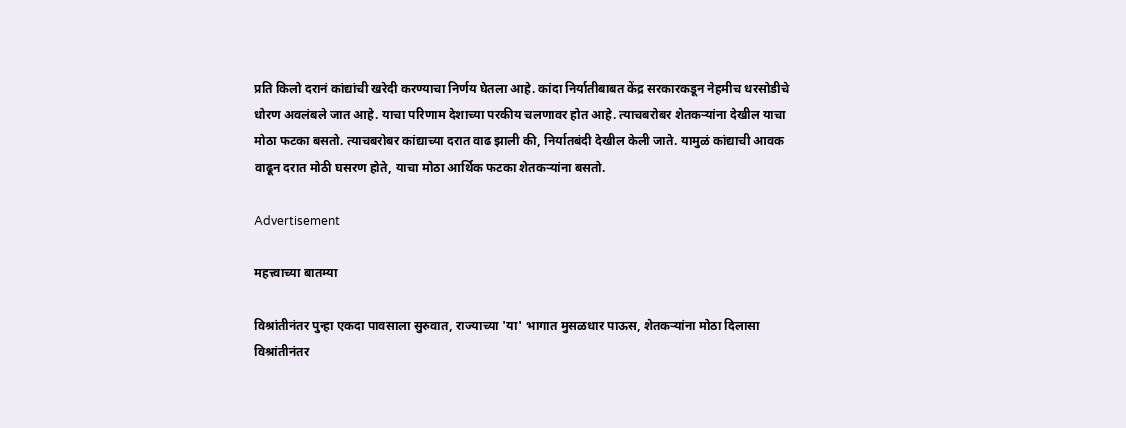प्रति किलो दरानं कांद्यांची खरेदी करण्याचा निर्णय घेतला आहे. कांदा निर्यातीबाबत केंद्र सरकारकडून नेहमीच धरसोडीचे धोरण अवलंबले जात आहे. याचा परिणाम देशाच्या परकीय चलणावर होत आहे. त्याचबरोबर शेतकऱ्यांना देखील याचा मोठा फटका बसतो. त्याचबरोबर कांद्याच्या दरात वाढ झाली की, निर्यातबंदी देखील केली जाते. यामुळं कांद्याची आवक वाढून दरात मोठी घसरण होते, याचा मोठा आर्थिक फटका शेतकऱ्यांना बसतो.

Advertisement

महत्त्वाच्या बातम्या

विश्रांतीनंतर पुन्हा एकदा पावसाला सुरुवात, राज्याच्या 'या' भागात मुसळधार पाऊस, शेतकऱ्यांना मोठा दिलासा
विश्रांतीनंतर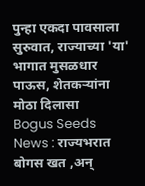पुन्हा एकदा पावसाला सुरुवात, राज्याच्या 'या' भागात मुसळधार पाऊस, शेतकऱ्यांना मोठा दिलासा
Bogus Seeds News : राज्यभरात बोगस खत ,अन्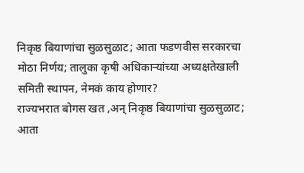निकृष्ठ बियाणांचा सुळसुळाट; आता फडणवीस सरकारचा मोठा निर्णय; तालुका कृषी अधिकाऱ्यांच्या अध्यक्षतेखाली समिती स्थापन, नेमकं काय होणार?
राज्यभरात बोगस खत ,अन् निकृष्ठ बियाणांचा सुळसुळाट; आता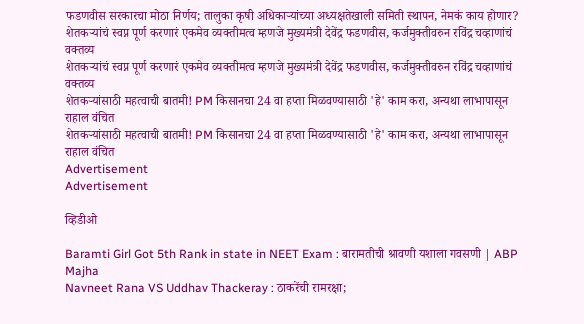फडणवीस सरकारचा मोठा निर्णय; तालुका कृषी अधिकाऱ्यांच्या अध्यक्षतेखाली समिती स्थापन, नेमकं काय होणार?
शेतकऱ्यांचं स्वप्न पूर्ण करणारं एकमेव व्यक्तीमत्व म्हणजे मुख्यमंत्री देवेंद्र फडणवीस, कर्जमुक्तीवरुन रविंद्र चव्हाणांचं वक्तव्य
शेतकऱ्यांचं स्वप्न पूर्ण करणारं एकमेव व्यक्तीमत्व म्हणजे मुख्यमंत्री देवेंद्र फडणवीस, कर्जमुक्तीवरुन रविंद्र चव्हाणांचं वक्तव्य
शेतकऱ्यांसाठी महत्वाची बातमी! PM किसानचा 24 वा हप्ता मिळवण्यासाठी 'हे' काम करा, अन्यथा लाभापासून राहाल वंचित
शेतकऱ्यांसाठी महत्वाची बातमी! PM किसानचा 24 वा हप्ता मिळवण्यासाठी 'हे' काम करा, अन्यथा लाभापासून राहाल वंचित
Advertisement
Advertisement

व्हिडीओ

Baramti Girl Got 5th Rank in state in NEET Exam : बारामतीची श्रावणी यशाला गवसणी | ABP Majha
Navneet Rana VS Uddhav Thackeray : ठाकरेंची रामरक्षा;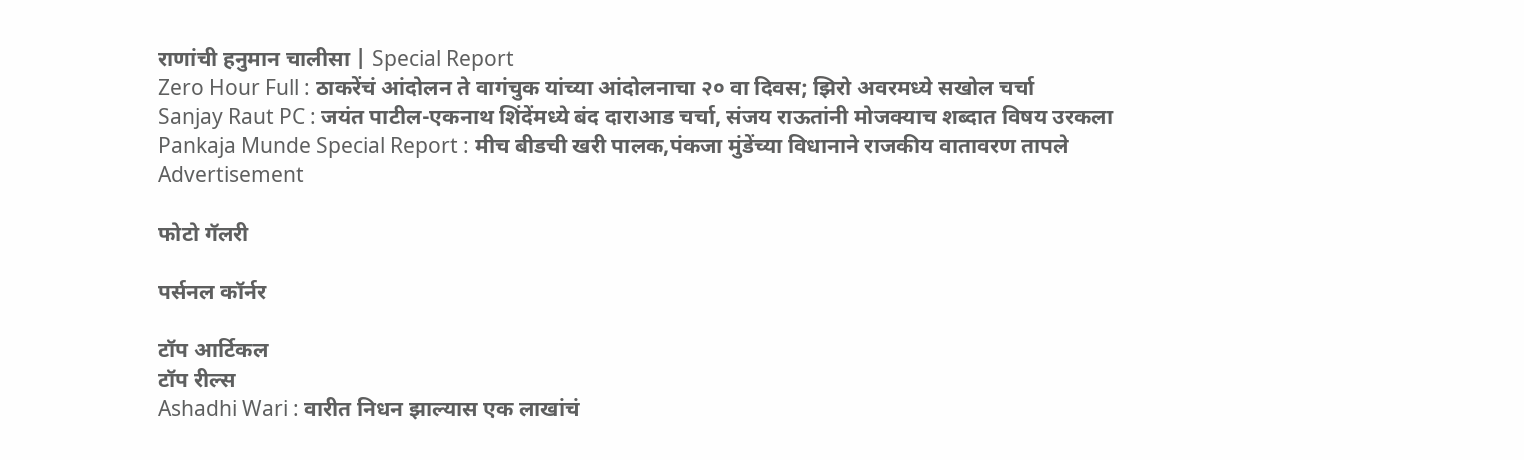राणांची हनुमान चालीसा | Special Report
Zero Hour Full : ठाकरेंचं आंदोलन ते वागंचुक यांच्या आंदोलनाचा २० वा दिवस; झिरो अवरमध्ये सखोल चर्चा
Sanjay Raut PC : जयंत पाटील-एकनाथ शिंदेंमध्ये बंद दाराआड चर्चा, संजय राऊतांनी मोजक्याच शब्दात विषय उरकला
Pankaja Munde Special Report : मीच बीडची खरी पालक,पंकजा मुंडेंच्या विधानाने राजकीय वातावरण तापले
Advertisement

फोटो गॅलरी

पर्सनल कॉर्नर

टॉप आर्टिकल
टॉप रील्स
Ashadhi Wari : वारीत निधन झाल्यास एक लाखांचं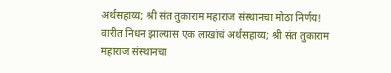अर्थसहाय्य; श्री संत तुकाराम महाराज संस्थानचा मोठा निर्णय!
वारीत निधन झाल्यास एक लाखांचं अर्थसहाय्य; श्री संत तुकाराम महाराज संस्थानचा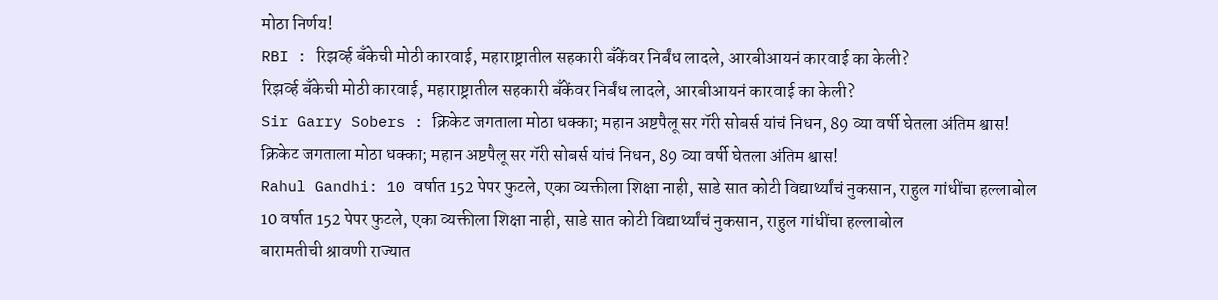मोठा निर्णय!
RBI : रिझर्व्ह बँकेची मोठी कारवाई, महाराष्ट्रातील सहकारी बँकेंवर निर्बंध लादले, आरबीआयनं कारवाई का केली?
रिझर्व्ह बँकेची मोठी कारवाई, महाराष्ट्रातील सहकारी बँकेंवर निर्बंध लादले, आरबीआयनं कारवाई का केली?
Sir Garry Sobers : क्रिकेट जगताला मोठा धक्का; महान अष्टपैलू सर गॅरी सोबर्स यांचं निधन, 89 व्या वर्षी घेतला अंतिम श्वास!
क्रिकेट जगताला मोठा धक्का; महान अष्टपैलू सर गॅरी सोबर्स यांचं निधन, 89 व्या वर्षी घेतला अंतिम श्वास!
Rahul Gandhi: 10 वर्षात 152 पेपर फुटले, एका व्यक्तीला शिक्षा नाही, साडे सात कोटी विद्यार्थ्यांचं नुकसान, राहुल गांधींचा हल्लाबोल
10 वर्षात 152 पेपर फुटले, एका व्यक्तीला शिक्षा नाही, साडे सात कोटी विद्यार्थ्यांचं नुकसान, राहुल गांधींचा हल्लाबोल
बारामतीची श्रावणी राज्यात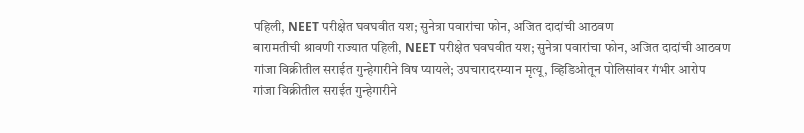पहिली, NEET परीक्षेत घवघवीत यश; सुनेत्रा पवारांचा फोन, अजित दादांची आठवण
बारामतीची श्रावणी राज्यात पहिली, NEET परीक्षेत घवघवीत यश; सुनेत्रा पवारांचा फोन, अजित दादांची आठवण
गांजा विक्रीतील सराईत गुन्हेगारीने विष प्यायले; उपचारादरम्यान मृत्यू, व्हिडिओतून पोलिसांवर गंभीर आरोप
गांजा विक्रीतील सराईत गुन्हेगारीने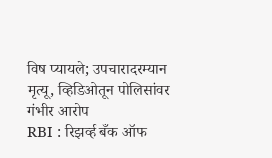विष प्यायले; उपचारादरम्यान मृत्यू, व्हिडिओतून पोलिसांवर गंभीर आरोप
RBI : रिझर्व्ह बँक ऑफ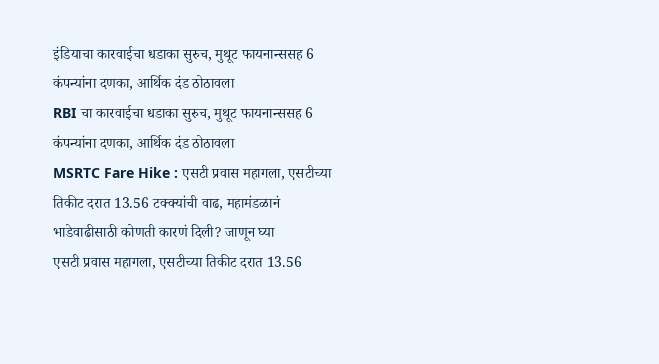इंडियाचा कारवाईचा धडाका सुरुच, मुथूट फायनान्ससह 6 कंपन्यांना दणका, आर्थिक दंड ठोठावला
RBI चा कारवाईचा धडाका सुरुच, मुथूट फायनान्ससह 6 कंपन्यांना दणका, आर्थिक दंड ठोठावला
MSRTC Fare Hike : एसटी प्रवास महागला, एसटीच्या तिकीट दरात 13.56 टक्क्यांची वाढ, महामंडळानं भाडेवाढीसाठी कोणती कारणं दिली? जाणून घ्या
एसटी प्रवास महागला, एसटीच्या तिकीट दरात 13.56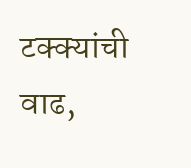टक्क्यांची वाढ,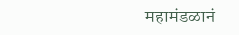महामंडळानं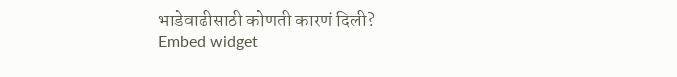भाडेवाढीसाठी कोणती कारणं दिली?
Embed widget